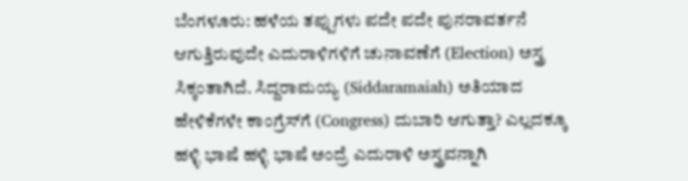ಬೆಂಗಳೂರು: ಹಳೆಯ ತಪ್ಪುಗಳು ಪದೇ ಪದೇ ಪುನರಾವರ್ತನೆ ಆಗುತ್ತಿರುವುದೇ ಎದುರಾಳಿಗಳಿಗೆ ಚುನಾವಣೆಗೆ (Election) ಅಸ್ತ್ರ ಸಿಕ್ಕಂತಾಗಿದೆ. ಸಿದ್ದರಾಮಯ್ಯ (Siddaramaiah) ಅತಿಯಾದ ಹೇಳಿಕೆಗಳೇ ಕಾಂಗ್ರೆಸ್‌ಗೆ (Congress) ದುಬಾರಿ ಆಗುತ್ತಾ? ಎಲ್ಲದಕ್ಕೂ ಹಳ್ಳಿ ಭಾಷೆ ಹಳ್ಳಿ ಭಾಷೆ ಅಂದ್ರೆ ಎದುರಾಳಿ ಅಸ್ತ್ರವನ್ನಾಗಿ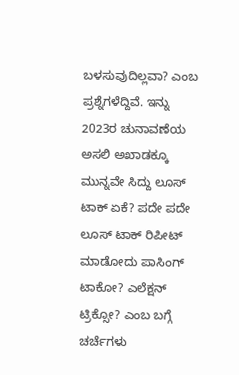ಬಳಸುವುದಿಲ್ಲವಾ? ಎಂಬ ಪ್ರಶ್ನೆಗಳೆದ್ದಿವೆ. ಇನ್ನು 2023ರ ಚುನಾವಣೆಯ ಅಸಲಿ ಅಖಾಡಕ್ಕೂ ಮುನ್ನವೇ ಸಿದ್ದು ಲೂಸ್ ಟಾಕ್ ಏಕೆ? ಪದೇ ಪದೇ ಲೂಸ್ ಟಾಕ್ ರಿಪೀಟ್ ಮಾಡೋದು ಪಾಸಿಂಗ್ ಟಾಕೋ? ಎಲೆಕ್ಷನ್ ಟ್ರಿಕ್ಸೋ? ಎಂಬ ಬಗ್ಗೆ ಚರ್ಚೆಗಳು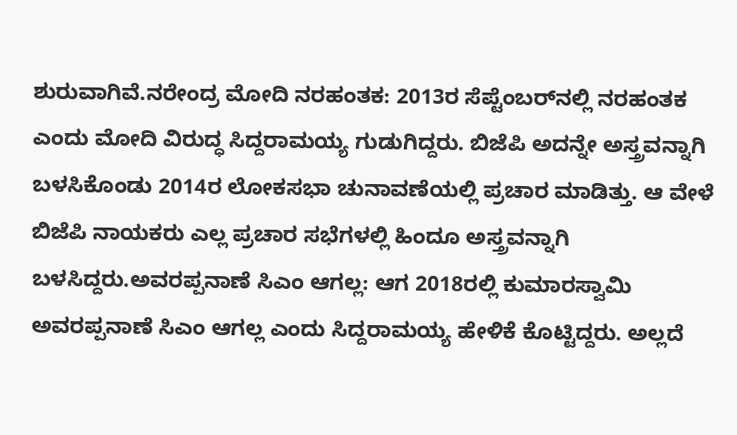ಶುರುವಾಗಿವೆ.ನರೇಂದ್ರ ಮೋದಿ ನರಹಂತಕ: 2013ರ ಸೆಪ್ಟೆಂಬರ್‌ನಲ್ಲಿ ನರಹಂತಕ ಎಂದು ಮೋದಿ ವಿರುದ್ಧ ಸಿದ್ದರಾಮಯ್ಯ ಗುಡುಗಿದ್ದರು. ಬಿಜೆಪಿ ಅದನ್ನೇ ಅಸ್ತ್ರವನ್ನಾಗಿ ಬಳಸಿಕೊಂಡು 2014ರ ಲೋಕಸಭಾ ಚುನಾವಣೆಯಲ್ಲಿ ಪ್ರಚಾರ ಮಾಡಿತ್ತು. ಆ ವೇಳೆ ಬಿಜೆಪಿ ನಾಯಕರು ಎಲ್ಲ ಪ್ರಚಾರ ಸಭೆಗಳಲ್ಲಿ ಹಿಂದೂ ಅಸ್ತ್ರವನ್ನಾಗಿ ಬಳಸಿದ್ದರು.ಅವರಪ್ಪನಾಣೆ ಸಿಎಂ ಆಗಲ್ಲ: ಆಗ 2018ರಲ್ಲಿ ಕುಮಾರಸ್ವಾಮಿ ಅವರಪ್ಪನಾಣೆ ಸಿಎಂ ಆಗಲ್ಲ ಎಂದು ಸಿದ್ದರಾಮಯ್ಯ ಹೇಳಿಕೆ ಕೊಟ್ಟಿದ್ದರು. ಅಲ್ಲದೆ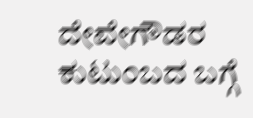ದೇವೇಗೌಡರ ಕುಟುಂಬದ ಬಗ್ಗೆ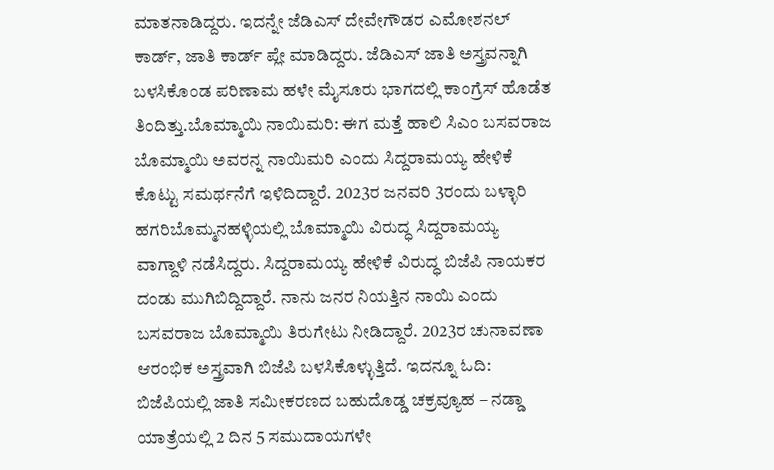ಮಾತನಾಡಿದ್ದರು. ಇದನ್ನೇ ಜೆಡಿಎಸ್ ದೇವೇಗೌಡರ ಎಮೋಶನಲ್ ಕಾರ್ಡ್, ಜಾತಿ ಕಾರ್ಡ್ ಪ್ಲೇ ಮಾಡಿದ್ದರು. ಜೆಡಿಎಸ್ ಜಾತಿ ಅಸ್ತ್ರವನ್ನಾಗಿ ಬಳಸಿಕೊಂಡ ಪರಿಣಾಮ ಹಳೇ ಮೈಸೂರು ಭಾಗದಲ್ಲಿ ಕಾಂಗ್ರೆಸ್ ಹೊಡೆತ ತಿಂದಿತ್ತು.ಬೊಮ್ಮಾಯಿ ನಾಯಿಮರಿ: ಈಗ ಮತ್ತೆ ಹಾಲಿ ಸಿಎಂ ಬಸವರಾಜ ಬೊಮ್ಮಾಯಿ ಅವರನ್ನ ನಾಯಿಮರಿ ಎಂದು ಸಿದ್ದರಾಮಯ್ಯ ಹೇಳಿಕೆ ಕೊಟ್ಟು ಸಮರ್ಥನೆಗೆ ಇಳಿದಿದ್ದಾರೆ. 2023ರ ಜನವರಿ 3ರಂದು ಬಳ್ಳಾರಿ ಹಗರಿಬೊಮ್ಮನಹಳ್ಳಿಯಲ್ಲಿ ಬೊಮ್ಮಾಯಿ ವಿರುದ್ಧ ಸಿದ್ದರಾಮಯ್ಯ ವಾಗ್ದಾಳಿ ನಡೆಸಿದ್ದರು. ಸಿದ್ದರಾಮಯ್ಯ ಹೇಳಿಕೆ ವಿರುದ್ಧ ಬಿಜೆಪಿ ನಾಯಕರ ದಂಡು ಮುಗಿಬಿದ್ದಿದ್ದಾರೆ. ನಾನು ಜನರ ನಿಯತ್ತಿನ ನಾಯಿ ಎಂದು ಬಸವರಾಜ ಬೊಮ್ಮಾಯಿ ತಿರುಗೇಟು ನೀಡಿದ್ದಾರೆ. 2023ರ ಚುನಾವಣಾ ಆರಂಭಿಕ ಅಸ್ತ್ರವಾಗಿ ಬಿಜೆಪಿ ಬಳಸಿಕೊಳ್ಳುತ್ತಿದೆ. ಇದನ್ನೂ ಓದಿ: ಬಿಜೆಪಿಯಲ್ಲಿ ಜಾತಿ ಸಮೀಕರಣದ ಬಹುದೊಡ್ಡ ಚಕ್ರವ್ಯೂಹ – ನಡ್ಡಾ ಯಾತ್ರೆಯಲ್ಲಿ 2 ದಿನ 5 ಸಮುದಾಯಗಳೇ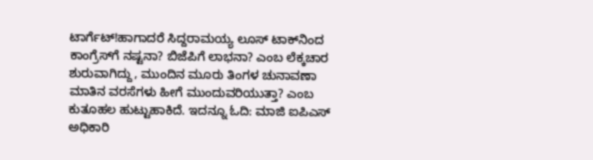ಟಾರ್ಗೆಟ್!ಹಾಗಾದರೆ ಸಿದ್ದರಾಮಯ್ಯ ಲೂಸ್ ಟಾಕ್‌ನಿಂದ ಕಾಂಗ್ರೆಸ್‌ಗೆ ನಷ್ಟನಾ? ಬಿಜೆಪಿಗೆ ಲಾಭನಾ? ಎಂಬ ಲೆಕ್ಕಚಾರ ಶುರುವಾಗಿದ್ದು, ಮುಂದಿನ ಮೂರು ತಿಂಗಳ ಚುನಾವಣಾ ಮಾತಿನ ವರಸೆಗಳು ಹೀಗೆ ಮುಂದುವರಿಯುತ್ತಾ? ಎಂಬ ಕುತೂಹಲ ಹುಟ್ಟುಹಾಕಿದೆ. ಇದನ್ನೂ ಓದಿ: ಮಾಜಿ ಐಪಿಎಸ್ ಅಧಿಕಾರಿ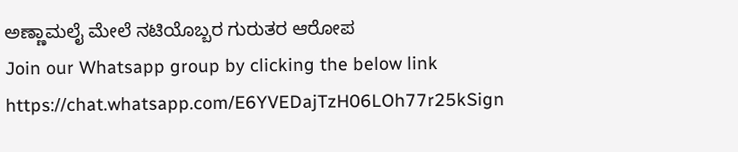ಅಣ್ಣಾಮಲೈ ಮೇಲೆ ನಟಿಯೊಬ್ಬರ ಗುರುತರ ಆರೋಪ
Join our Whatsapp group by clicking the below link
https://chat.whatsapp.com/E6YVEDajTzH06LOh77r25kSign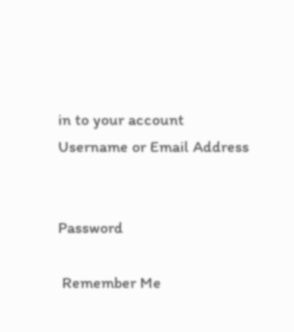in to your account
Username or Email Address


Password

 Remember Me